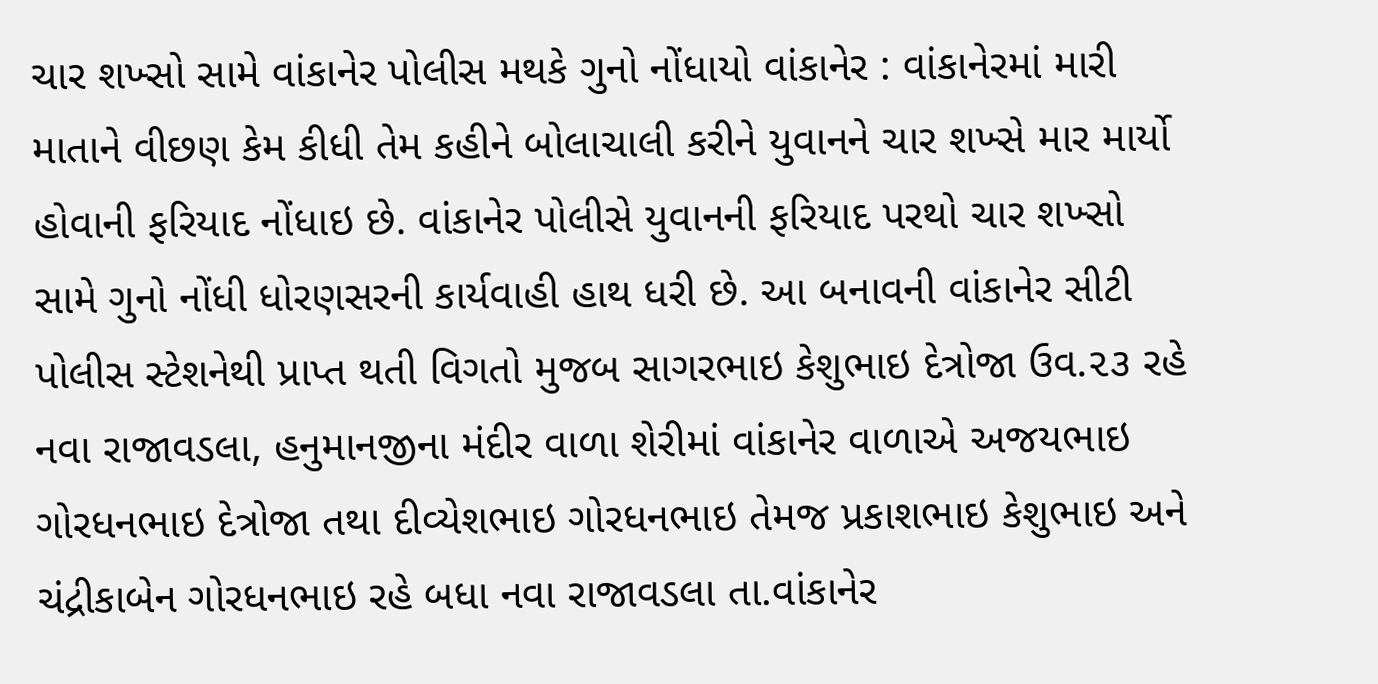ચાર શખ્સો સામે વાંકાનેર પોલીસ મથકે ગુનો નોંધાયો વાંકાનેર : વાંકાનેરમાં મારી માતાને વીછણ કેમ કીધી તેમ કહીને બોલાચાલી કરીને યુવાનને ચાર શખ્સે માર માર્યો હોવાની ફરિયાદ નોંધાઇ છે. વાંકાનેર પોલીસે યુવાનની ફરિયાદ પરથો ચાર શખ્સો સામે ગુનો નોંધી ધોરણસરની કાર્યવાહી હાથ ધરી છે. આ બનાવની વાંકાનેર સીટી પોલીસ સ્ટેશનેથી પ્રાપ્ત થતી વિગતો મુજબ સાગરભાઇ કેશુભાઇ દેત્રોજા ઉવ.૨૩ રહે નવા રાજાવડલા, હનુમાનજીના મંદીર વાળા શેરીમાં વાંકાનેર વાળાએ અજયભાઇ ગોરધનભાઇ દેત્રોજા તથા દીવ્યેશભાઇ ગોરધનભાઇ તેમજ પ્રકાશભાઇ કેશુભાઇ અને ચંદ્રીકાબેન ગોરધનભાઇ રહે બધા નવા રાજાવડલા તા.વાંકાનેર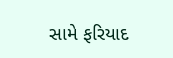સામે ફરિયાદ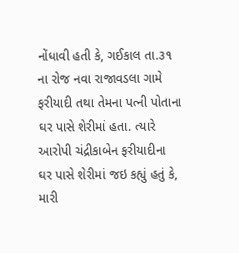નોંધાવી હતી કે, ગઈકાલ તા.૩૧ ના રોજ નવા રાજાવડલા ગામે ફરીયાદી તથા તેમના પત્ની પોતાના ઘર પાસે શેરીમાં હતા. ત્યારે આરોપી ચંદ્રીકાબેન ફરીયાદીના ઘર પાસે શેરીમાં જઇ કહ્યું હતું કે, મારી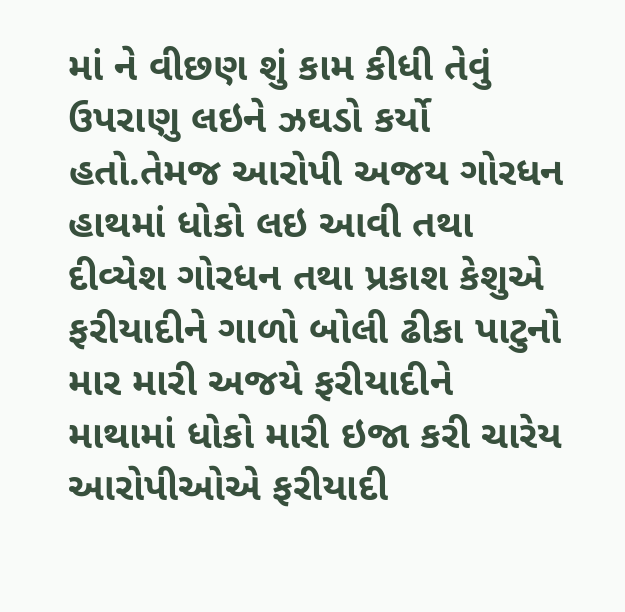માં ને વીછણ શું કામ કીધી તેવું ઉપરાણુ લઇને ઝઘડો કર્યો હતો.તેમજ આરોપી અજય ગોરધન હાથમાં ધોકો લઇ આવી તથા દીવ્યેશ ગોરધન તથા પ્રકાશ કેશુએ ફરીયાદીને ગાળો બોલી ઢીકા પાટુનો માર મારી અજયે ફરીયાદીને માથામાં ધોકો મારી ઇજા કરી ચારેય આરોપીઓએ ફરીયાદી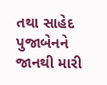તથા સાહેદ પુજાબેનને જાનથી મારી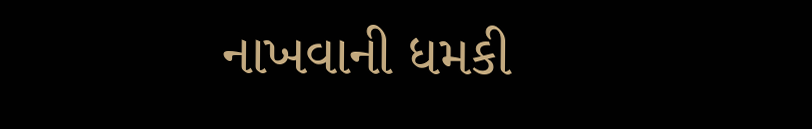નાખવાની ધમકી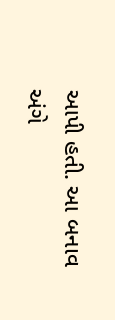આપી હતી. આ બનાવ અંગે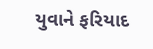યુવાને ફરિયાદ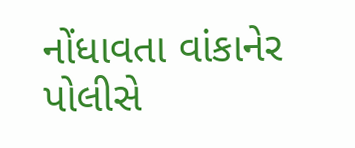નોંધાવતા વાંકાનેર પોલીસે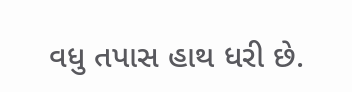વધુ તપાસ હાથ ધરી છે.